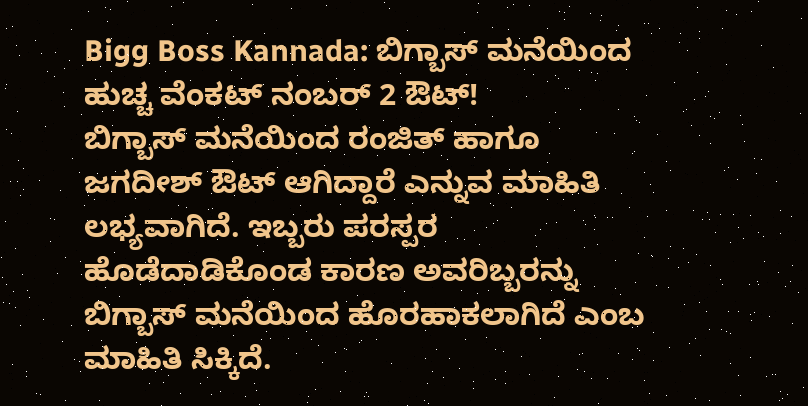Bigg Boss Kannada: ಬಿಗ್ಬಾಸ್ ಮನೆಯಿಂದ ಹುಚ್ಚ ವೆಂಕಟ್ ನಂಬರ್ 2 ಔಟ್!
ಬಿಗ್ಬಾಸ್ ಮನೆಯಿಂದ ರಂಜಿತ್ ಹಾಗೂ ಜಗದೀಶ್ ಔಟ್ ಆಗಿದ್ದಾರೆ ಎನ್ನುವ ಮಾಹಿತಿ ಲಭ್ಯವಾಗಿದೆ. ಇಬ್ಬರು ಪರಸ್ಪರ ಹೊಡೆದಾಡಿಕೊಂಡ ಕಾರಣ ಅವರಿಬ್ಬರನ್ನು ಬಿಗ್ಬಾಸ್ ಮನೆಯಿಂದ ಹೊರಹಾಕಲಾಗಿದೆ ಎಂಬ ಮಾಹಿತಿ ಸಿಕ್ಕಿದೆ.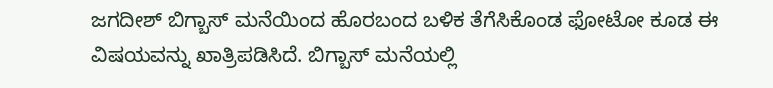ಜಗದೀಶ್ ಬಿಗ್ಬಾಸ್ ಮನೆಯಿಂದ ಹೊರಬಂದ ಬಳಿಕ ತೆಗೆಸಿಕೊಂಡ ಫೋಟೋ ಕೂಡ ಈ ವಿಷಯವನ್ನು ಖಾತ್ರಿಪಡಿಸಿದೆ. ಬಿಗ್ಬಾಸ್ ಮನೆಯಲ್ಲಿ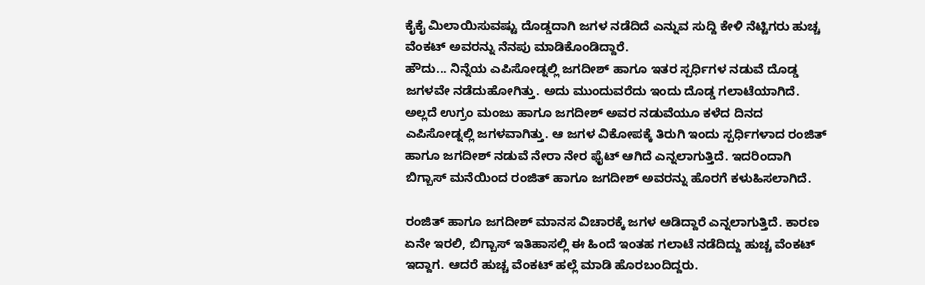ಕೈಕೈ ಮಿಲಾಯಿಸುವಷ್ಟು ದೊಡ್ಡದಾಗಿ ಜಗಳ ನಡೆದಿದೆ ಎನ್ನುವ ಸುದ್ದಿ ಕೇಳಿ ನೆಟ್ಟಿಗರು ಹುಚ್ಚ ವೆಂಕಟ್ ಅವರನ್ನು ನೆನಪು ಮಾಡಿಕೊಂಡಿದ್ದಾರೆ.
ಹೌದು... ನಿನ್ನೆಯ ಎಪಿಸೋಡ್ನಲ್ಲಿ ಜಗದೀಶ್ ಹಾಗೂ ಇತರ ಸ್ಪರ್ಧಿಗಳ ನಡುವೆ ದೊಡ್ಡ ಜಗಳವೇ ನಡೆದುಹೋಗಿತ್ತು. ಅದು ಮುಂದುವರೆದು ಇಂದು ದೊಡ್ಡ ಗಲಾಟೆಯಾಗಿದೆ. ಅಲ್ಲದೆ ಉಗ್ರಂ ಮಂಜು ಹಾಗೂ ಜಗದೀಶ್ ಅವರ ನಡುವೆಯೂ ಕಳೆದ ದಿನದ ಎಪಿಸೋಡ್ನಲ್ಲಿ ಜಗಳವಾಗಿತ್ತು. ಆ ಜಗಳ ವಿಕೋಪಕ್ಕೆ ತಿರುಗಿ ಇಂದು ಸ್ಪರ್ಧಿಗಳಾದ ರಂಜಿತ್ ಹಾಗೂ ಜಗದೀಶ್ ನಡುವೆ ನೇರಾ ನೇರ ಫೈಟ್ ಆಗಿದೆ ಎನ್ನಲಾಗುತ್ತಿದೆ. ಇದರಿಂದಾಗಿ ಬಿಗ್ಬಾಸ್ ಮನೆಯಿಂದ ರಂಜಿತ್ ಹಾಗೂ ಜಗದೀಶ್ ಅವರನ್ನು ಹೊರಗೆ ಕಳುಹಿಸಲಾಗಿದೆ.

ರಂಜಿತ್ ಹಾಗೂ ಜಗದೀಶ್ ಮಾನಸ ವಿಚಾರಕ್ಕೆ ಜಗಳ ಆಡಿದ್ದಾರೆ ಎನ್ನಲಾಗುತ್ತಿದೆ. ಕಾರಣ ಏನೇ ಇರಲಿ, ಬಿಗ್ಬಾಸ್ ಇತಿಹಾಸಲ್ಲಿ ಈ ಹಿಂದೆ ಇಂತಹ ಗಲಾಟೆ ನಡೆದಿದ್ದು ಹುಚ್ಚ ವೆಂಕಟ್ ಇದ್ದಾಗ. ಆದರೆ ಹುಚ್ಚ ವೆಂಕಟ್ ಹಲ್ಲೆ ಮಾಡಿ ಹೊರಬಂದಿದ್ದರು.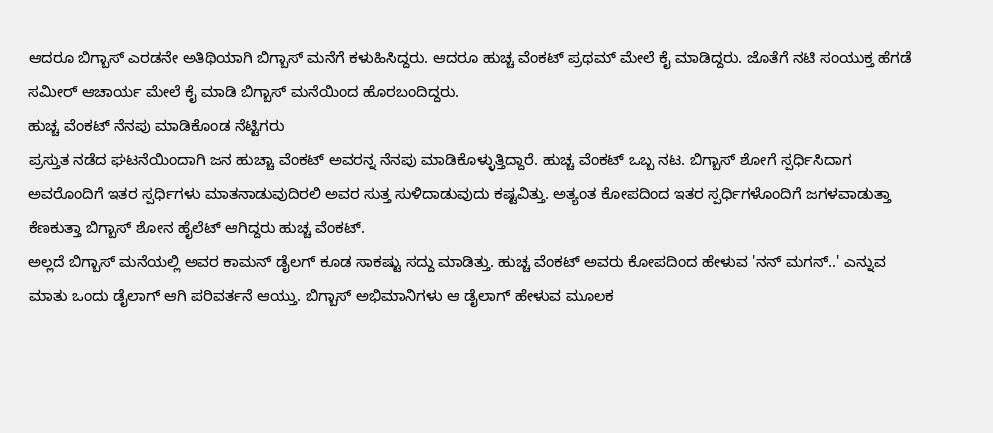ಆದರೂ ಬಿಗ್ಬಾಸ್ ಎರಡನೇ ಅತಿಥಿಯಾಗಿ ಬಿಗ್ಬಾಸ್ ಮನೆಗೆ ಕಳುಹಿಸಿದ್ದರು. ಆದರೂ ಹುಚ್ಚ ವೆಂಕಟ್ ಪ್ರಥಮ್ ಮೇಲೆ ಕೈ ಮಾಡಿದ್ದರು. ಜೊತೆಗೆ ನಟಿ ಸಂಯುಕ್ತ ಹೆಗಡೆ ಸಮೀರ್ ಆಚಾರ್ಯ ಮೇಲೆ ಕೈ ಮಾಡಿ ಬಿಗ್ಬಾಸ್ ಮನೆಯಿಂದ ಹೊರಬಂದಿದ್ದರು.
ಹುಚ್ಚ ವೆಂಕಟ್ ನೆನಪು ಮಾಡಿಕೊಂಡ ನೆಟ್ಟಿಗರು
ಪ್ರಸ್ತುತ ನಡೆದ ಘಟನೆಯಿಂದಾಗಿ ಜನ ಹುಚ್ಚಾ ವೆಂಕಟ್ ಅವರನ್ನ ನೆನಪು ಮಾಡಿಕೊಳ್ಳುತ್ತಿದ್ದಾರೆ. ಹುಚ್ಚ ವೆಂಕಟ್ ಒಬ್ಬ ನಟ. ಬಿಗ್ಬಾಸ್ ಶೋಗೆ ಸ್ಪರ್ಧಿಸಿದಾಗ ಅವರೊಂದಿಗೆ ಇತರ ಸ್ಪರ್ಧಿಗಳು ಮಾತನಾಡುವುದಿರಲಿ ಅವರ ಸುತ್ತ ಸುಳಿದಾಡುವುದು ಕಷ್ಟವಿತ್ತು. ಅತ್ಯಂತ ಕೋಪದಿಂದ ಇತರ ಸ್ಪರ್ಧಿಗಳೊಂದಿಗೆ ಜಗಳವಾಡುತ್ತಾ ಕೆಣಕುತ್ತಾ ಬಿಗ್ಬಾಸ್ ಶೋನ ಹೈಲೆಟ್ ಆಗಿದ್ದರು ಹುಚ್ಚ ವೆಂಕಟ್.
ಅಲ್ಲದೆ ಬಿಗ್ಬಾಸ್ ಮನೆಯಲ್ಲಿ ಅವರ ಕಾಮನ್ ಡೈಲಗ್ ಕೂಡ ಸಾಕಷ್ಟು ಸದ್ದು ಮಾಡಿತ್ತು. ಹುಚ್ಚ ವೆಂಕಟ್ ಅವರು ಕೋಪದಿಂದ ಹೇಳುವ 'ನನ್ ಮಗನ್..' ಎನ್ನುವ ಮಾತು ಒಂದು ಡೈಲಾಗ್ ಆಗಿ ಪರಿವರ್ತನೆ ಆಯ್ತು. ಬಿಗ್ಬಾಸ್ ಅಭಿಮಾನಿಗಳು ಆ ಡೈಲಾಗ್ ಹೇಳುವ ಮೂಲಕ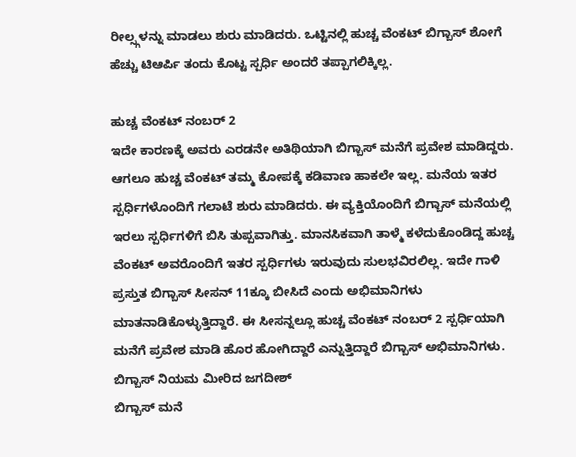ರೀಲ್ಸ್ಗಳನ್ನು ಮಾಡಲು ಶುರು ಮಾಡಿದರು. ಒಟ್ಟಿನಲ್ಲಿ ಹುಚ್ಚ ವೆಂಕಟ್ ಬಿಗ್ಬಾಸ್ ಶೋಗೆ ಹೆಚ್ಚು ಟಿಆರ್ಪಿ ತಂದು ಕೊಟ್ಟ ಸ್ಪರ್ಧಿ ಅಂದರೆ ತಪ್ಪಾಗಲಿಕ್ಕಿಲ್ಲ.

ಹುಚ್ಚ ವೆಂಕಟ್ ನಂಬರ್ 2
ಇದೇ ಕಾರಣಕ್ಕೆ ಅವರು ಎರಡನೇ ಅತಿಥಿಯಾಗಿ ಬಿಗ್ಬಾಸ್ ಮನೆಗೆ ಪ್ರವೇಶ ಮಾಡಿದ್ದರು. ಆಗಲೂ ಹುಚ್ಚ ವೆಂಕಟ್ ತಮ್ಮ ಕೋಪಕ್ಕೆ ಕಡಿವಾಣ ಹಾಕಲೇ ಇಲ್ಲ. ಮನೆಯ ಇತರ ಸ್ಪರ್ಧಿಗಳೊಂದಿಗೆ ಗಲಾಟೆ ಶುರು ಮಾಡಿದರು. ಈ ವ್ಯಕ್ತಿಯೊಂದಿಗೆ ಬಿಗ್ಬಾಸ್ ಮನೆಯಲ್ಲಿ ಇರಲು ಸ್ಪರ್ಧಿಗಳಿಗೆ ಬಿಸಿ ತುಪ್ಪವಾಗಿತ್ತು. ಮಾನಸಿಕವಾಗಿ ತಾಳ್ಮೆ ಕಳೆದುಕೊಂಡಿದ್ದ ಹುಚ್ಚ ವೆಂಕಟ್ ಅವರೊಂದಿಗೆ ಇತರ ಸ್ಪರ್ಧಿಗಳು ಇರುವುದು ಸುಲಭವಿರಲಿಲ್ಲ. ಇದೇ ಗಾಳಿ ಪ್ರಸ್ತುತ ಬಿಗ್ಬಾಸ್ ಸೀಸನ್ 11ಕ್ಕೂ ಬೀಸಿದೆ ಎಂದು ಅಭಿಮಾನಿಗಳು ಮಾತನಾಡಿಕೊಳ್ಳುತ್ತಿದ್ದಾರೆ. ಈ ಸೀಸನ್ನಲ್ಲೂ ಹುಚ್ಚ ವೆಂಕಟ್ ನಂಬರ್ 2 ಸ್ಪರ್ಧಿಯಾಗಿ ಮನೆಗೆ ಪ್ರವೇಶ ಮಾಡಿ ಹೊರ ಹೋಗಿದ್ದಾರೆ ಎನ್ನುತ್ತಿದ್ದಾರೆ ಬಿಗ್ಬಾಸ್ ಅಭಿಮಾನಿಗಳು.
ಬಿಗ್ಬಾಸ್ ನಿಯಮ ಮೀರಿದ ಜಗದೀಶ್
ಬಿಗ್ಬಾಸ್ ಮನೆ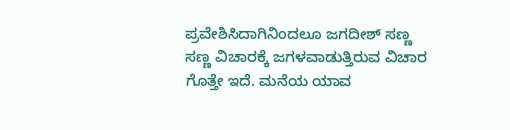ಪ್ರವೇಶಿಸಿದಾಗಿನಿಂದಲೂ ಜಗದೀಶ್ ಸಣ್ಣ ಸಣ್ಣ ವಿಚಾರಕ್ಕೆ ಜಗಳವಾಡುತ್ತಿರುವ ವಿಚಾರ ಗೊತ್ತೇ ಇದೆ. ಮನೆಯ ಯಾವ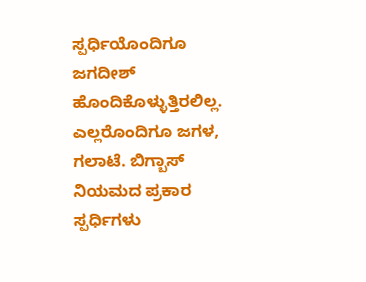ಸ್ಪರ್ಧಿಯೊಂದಿಗೂ ಜಗದೀಶ್ ಹೊಂದಿಕೊಳ್ಳುತ್ತಿರಲಿಲ್ಲ. ಎಲ್ಲರೊಂದಿಗೂ ಜಗಳ, ಗಲಾಟೆ. ಬಿಗ್ಬಾಸ್ ನಿಯಮದ ಪ್ರಕಾರ ಸ್ಪರ್ಧಿಗಳು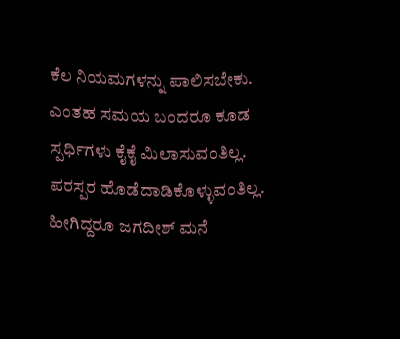ಕೆಲ ನಿಯಮಗಳನ್ನು ಪಾಲಿಸಬೇಕು. ಎಂತಹ ಸಮಯ ಬಂದರೂ ಕೂಡ ಸ್ಪರ್ಧಿಗಳು ಕೈಕೈ ಮಿಲಾಸುವಂತಿಲ್ಲ. ಪರಸ್ಪರ ಹೊಡೆದಾಡಿಕೊಳ್ಳುವಂತಿಲ್ಲ. ಹೀಗಿದ್ದರೂ ಜಗದೀಶ್ ಮನೆ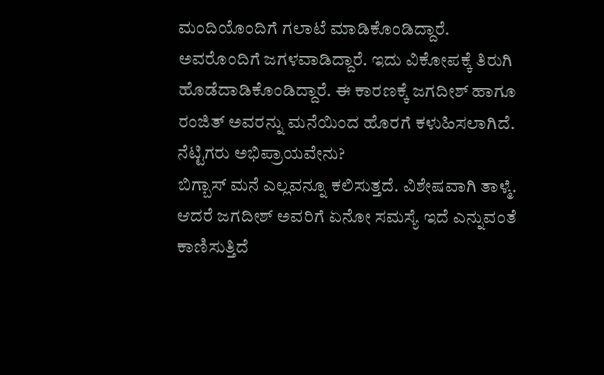ಮಂದಿಯೊಂದಿಗೆ ಗಲಾಟೆ ಮಾಡಿಕೊಂಡಿದ್ದಾರೆ. ಅವರೊಂದಿಗೆ ಜಗಳವಾಡಿದ್ದಾರೆ. ಇದು ವಿಕೋಪಕ್ಕೆ ತಿರುಗಿ ಹೊಡೆದಾಡಿಕೊಂಡಿದ್ದಾರೆ. ಈ ಕಾರಣಕ್ಕೆ ಜಗದೀಶ್ ಹಾಗೂ ರಂಜಿತ್ ಅವರನ್ನು ಮನೆಯಿಂದ ಹೊರಗೆ ಕಳುಹಿಸಲಾಗಿದೆ.
ನೆಟ್ಟಿಗರು ಅಭಿಪ್ರಾಯವೇನು?
ಬಿಗ್ಬಾಸ್ ಮನೆ ಎಲ್ಲವನ್ನೂ ಕಲಿಸುತ್ತದೆ. ವಿಶೇಷವಾಗಿ ತಾಳ್ಮೆ. ಆದರೆ ಜಗದೀಶ್ ಅವರಿಗೆ ಏನೋ ಸಮಸ್ಯೆ ಇದೆ ಎನ್ನುವಂತೆ ಕಾಣಿಸುತ್ತಿದೆ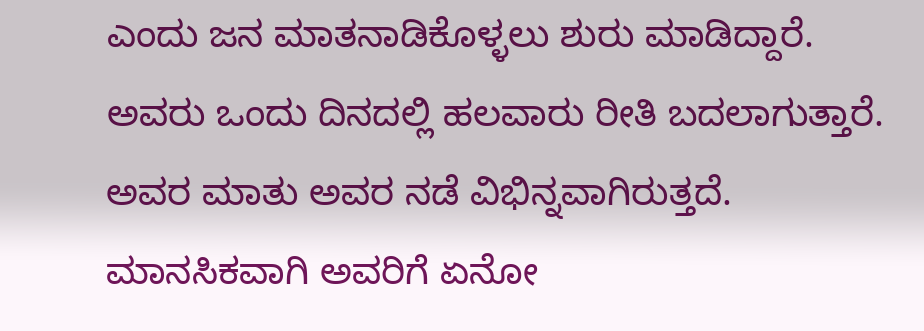ಎಂದು ಜನ ಮಾತನಾಡಿಕೊಳ್ಳಲು ಶುರು ಮಾಡಿದ್ದಾರೆ. ಅವರು ಒಂದು ದಿನದಲ್ಲಿ ಹಲವಾರು ರೀತಿ ಬದಲಾಗುತ್ತಾರೆ. ಅವರ ಮಾತು ಅವರ ನಡೆ ವಿಭಿನ್ನವಾಗಿರುತ್ತದೆ. ಮಾನಸಿಕವಾಗಿ ಅವರಿಗೆ ಏನೋ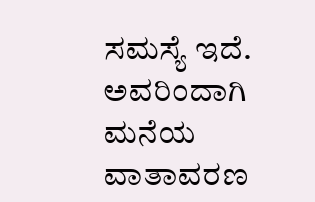ಸಮಸ್ಯೆ ಇದೆ. ಅವರಿಂದಾಗಿ ಮನೆಯ ವಾತಾವರಣ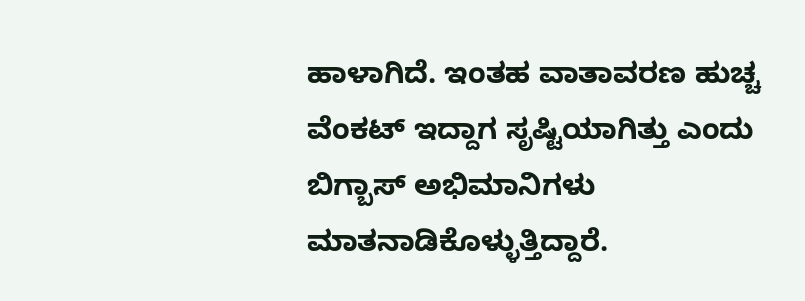ಹಾಳಾಗಿದೆ. ಇಂತಹ ವಾತಾವರಣ ಹುಚ್ಚ ವೆಂಕಟ್ ಇದ್ದಾಗ ಸೃಷ್ಟಿಯಾಗಿತ್ತು ಎಂದು ಬಿಗ್ಬಾಸ್ ಅಭಿಮಾನಿಗಳು ಮಾತನಾಡಿಕೊಳ್ಳುತ್ತಿದ್ದಾರೆ.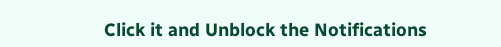Click it and Unblock the Notifications